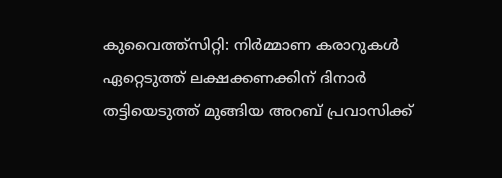കുവൈത്ത്സിറ്റി: നിർമ്മാണ കരാറുകൾ ഏറ്റെടുത്ത് ലക്ഷക്കണക്കിന് ദിനാർ തട്ടിയെടുത്ത് മുങ്ങിയ അറബ് പ്രവാസിക്ക്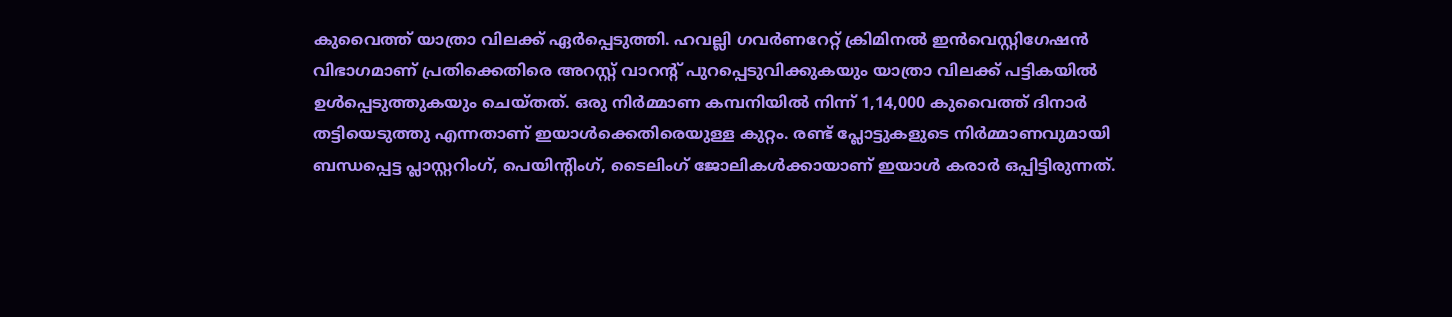കുവൈത്ത് യാത്രാ വിലക്ക് ഏർപ്പെടുത്തി. ഹവല്ലി ഗവർണറേറ്റ് ക്രിമിനൽ ഇൻവെസ്റ്റിഗേഷൻ വിഭാഗമാണ് പ്രതിക്കെതിരെ അറസ്റ്റ് വാറന്റ് പുറപ്പെടുവിക്കുകയും യാത്രാ വിലക്ക് പട്ടികയിൽ ഉൾപ്പെടുത്തുകയും ചെയ്തത്. ഒരു നിർമ്മാണ കമ്പനിയിൽ നിന്ന് 1,14,000 കുവൈത്ത് ദിനാർ തട്ടിയെടുത്തു എന്നതാണ് ഇയാൾക്കെതിരെയുള്ള കുറ്റം. രണ്ട് പ്ലോട്ടുകളുടെ നിർമ്മാണവുമായി ബന്ധപ്പെട്ട പ്ലാസ്റ്ററിംഗ്, പെയിന്റിംഗ്, ടൈലിംഗ് ജോലികൾക്കായാണ് ഇയാൾ കരാർ ഒപ്പിട്ടിരുന്നത്.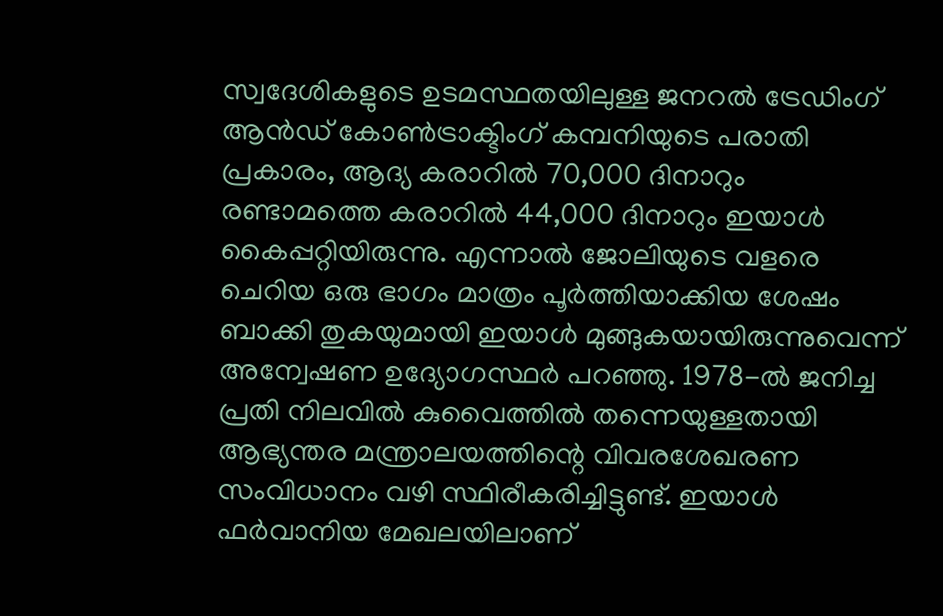സ്വദേശികളുടെ ഉടമസ്ഥതയിലുള്ള ജനറൽ ട്രേഡിംഗ് ആൻഡ് കോൺട്രാക്ടിംഗ് കമ്പനിയുടെ പരാതി പ്രകാരം, ആദ്യ കരാറിൽ 70,000 ദിനാറും രണ്ടാമത്തെ കരാറിൽ 44,000 ദിനാറും ഇയാൾ കൈപ്പറ്റിയിരുന്നു. എന്നാൽ ജോലിയുടെ വളരെ ചെറിയ ഒരു ഭാഗം മാത്രം പൂർത്തിയാക്കിയ ശേഷം ബാക്കി തുകയുമായി ഇയാൾ മുങ്ങുകയായിരുന്നുവെന്ന് അന്വേഷണ ഉദ്യോഗസ്ഥർ പറഞ്ഞു. 1978-ൽ ജനിച്ച പ്രതി നിലവിൽ കുവൈത്തിൽ തന്നെയുള്ളതായി ആഭ്യന്തര മന്ത്രാലയത്തിന്റെ വിവരശേഖരണ സംവിധാനം വഴി സ്ഥിരീകരിച്ചിട്ടുണ്ട്. ഇയാൾ ഫർവാനിയ മേഖലയിലാണ്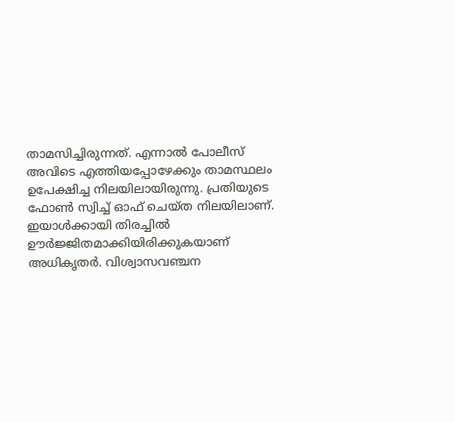താമസിച്ചിരുന്നത്. എന്നാൽ പോലീസ് അവിടെ എത്തിയപ്പോഴേക്കും താമസ്ഥലം ഉപേക്ഷിച്ച നിലയിലായിരുന്നു. പ്രതിയുടെ ഫോൺ സ്വിച്ച് ഓഫ് ചെയ്ത നിലയിലാണ്. ഇയാൾക്കായി തിരച്ചിൽ ഊർജ്ജിതമാക്കിയിരിക്കുകയാണ് അധികൃതർ. വിശ്വാസവഞ്ചന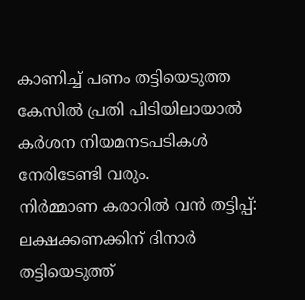കാണിച്ച് പണം തട്ടിയെടുത്ത കേസിൽ പ്രതി പിടിയിലായാൽ കർശന നിയമനടപടികൾ നേരിടേണ്ടി വരും.
നിർമ്മാണ കരാറിൽ വൻ തട്ടിപ്പ്: ലക്ഷക്കണക്കിന് ദിനാർ തട്ടിയെടുത്ത്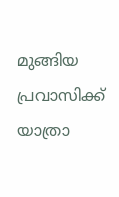മുങ്ങിയ പ്രവാസിക്ക് യാത്രാ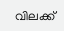വിലക്ക്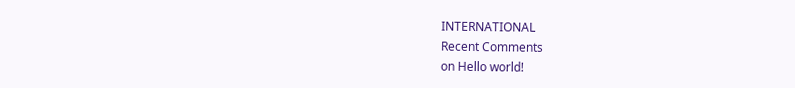INTERNATIONAL
Recent Comments
on Hello world!